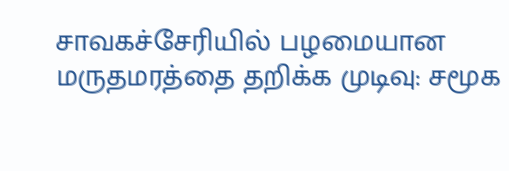சாவகச்சேரியில் பழமையான மருதமரத்தை தறிக்க முடிவு: சமூக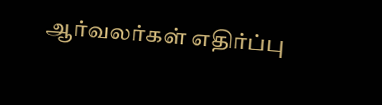ஆர்வலர்கள் எதிர்ப்பு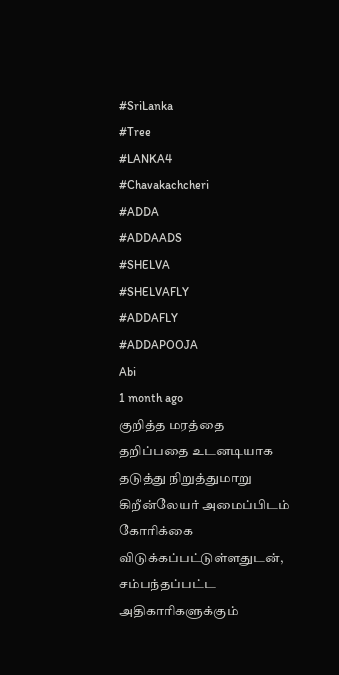#SriLanka
#Tree
#LANKA4
#Chavakachcheri
#ADDA
#ADDAADS
#SHELVA
#SHELVAFLY
#ADDAFLY
#ADDAPOOJA
Abi
1 month ago
குறித்த மரத்தை தறிப்பதை உடனடியாக தடுத்து நிறுத்துமாறு கிறீன்லேயர் அமைப்பிடம் கோரிக்கை விடுக்கப்பட்டுள்ளதுடன், சம்பந்தப்பட்ட அதிகாரிகளுக்கும்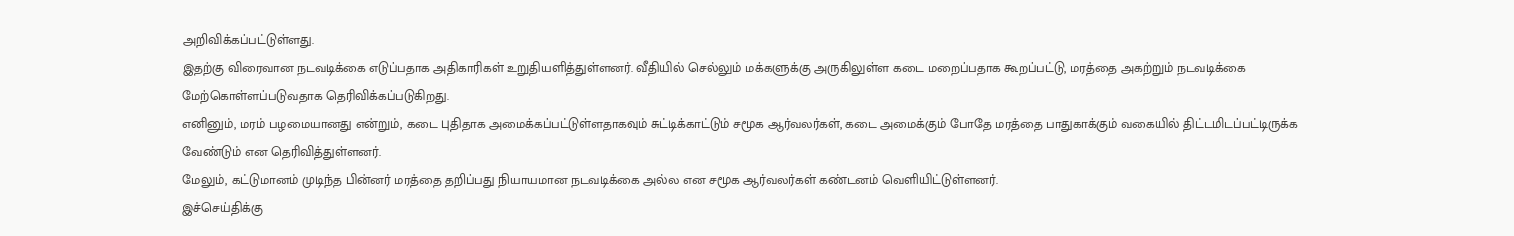அறிவிக்கப்பட்டுள்ளது.
இதற்கு விரைவான நடவடிக்கை எடுப்பதாக அதிகாரிகள் உறுதியளித்துள்ளனர். வீதியில் செல்லும் மக்களுக்கு அருகிலுள்ள கடை மறைப்பதாக கூறப்பட்டு, மரத்தை அகற்றும் நடவடிக்கை மேற்கொள்ளப்படுவதாக தெரிவிக்கப்படுகிறது.
எனினும், மரம் பழமையானது என்றும், கடை புதிதாக அமைக்கப்பட்டுள்ளதாகவும் சுட்டிக்காட்டும் சமூக ஆர்வலர்கள், கடை அமைக்கும் போதே மரத்தை பாதுகாக்கும் வகையில் திட்டமிடப்பட்டிருக்க வேண்டும் என தெரிவித்துள்ளனர்.
மேலும், கட்டுமானம் முடிந்த பின்னர் மரத்தை தறிப்பது நியாயமான நடவடிக்கை அல்ல என சமூக ஆர்வலர்கள் கண்டனம் வெளியிட்டுள்ளனர்.
இச்செய்திக்கு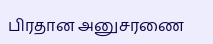பிரதான அனுசரணை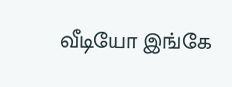வீடியோ இங்கே